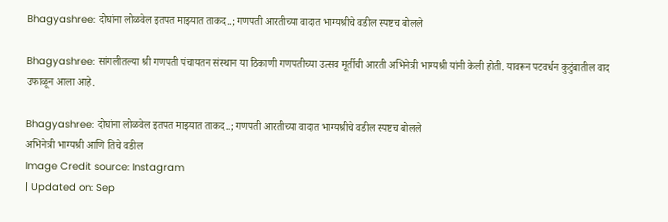Bhagyashree: दोघांना लोळवेल इतपत माझ्यात ताकद..; गणपती आरतीच्या वादात भाग्यश्रीचे वडील स्पष्टच बोलले

Bhagyashree: सांगलीतल्या श्री गणपती पंचायतन संस्थान या ठिकाणी गणपतीच्या उत्सव मूर्तीची आरती अभिनेत्री भाग्यश्री यांनी केली होती. यावरून पटवर्धन कुटुंबातील वाद उफाळून आला आहे.

Bhagyashree: दोघांना लोळवेल इतपत माझ्यात ताकद..; गणपती आरतीच्या वादात भाग्यश्रीचे वडील स्पष्टच बोलले
अभिनेत्री भाग्यश्री आणि तिचे वडील
Image Credit source: Instagram
| Updated on: Sep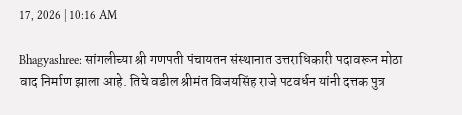17, 2026 | 10:16 AM

Bhagyashree: सांगलीच्या श्री गणपती पंचायतन संस्थानात उत्तराधिकारी पदावरून मोठा वाद निर्माण झाला आहे. तिचे वडील श्रीमंत विजयसिंह राजे पटवर्धन यांनी दत्तक पुत्र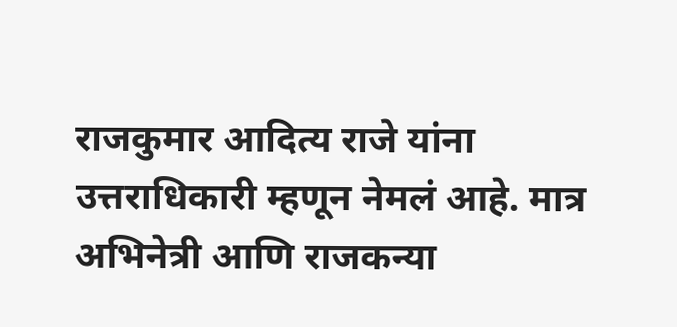राजकुमार आदित्य राजे यांना उत्तराधिकारी म्हणून नेमलं आहे. मात्र अभिनेत्री आणि राजकन्या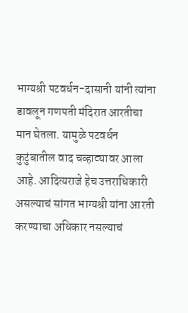भाग्यश्री पटवर्धन-दासानी यांनी त्यांना डावलून गणपती मंदिरात आरतीचा मान घेतला. यामुळे पटवर्धन कुटुंबातील वाद चव्हाट्यावर आला आहे. आदित्यराजे हेच उत्तराधिकारी असल्याचं सांगत भाग्यश्री यांना आरती करण्याचा अधिकार नसल्याचं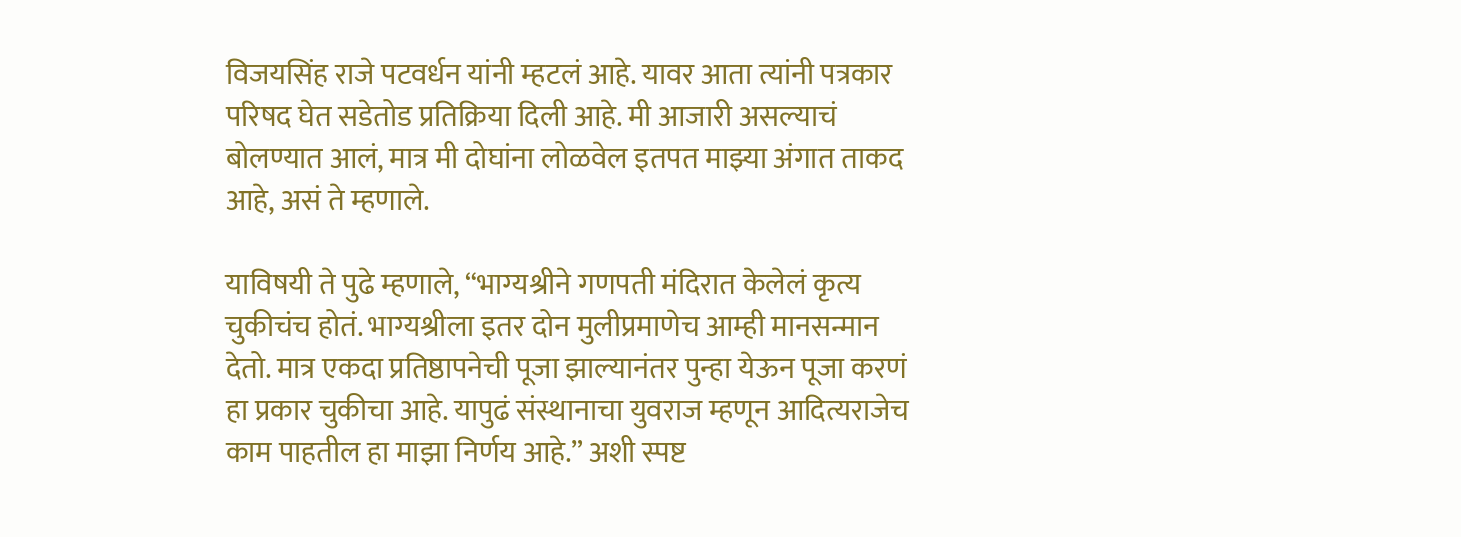विजयसिंह राजे पटवर्धन यांनी म्हटलं आहे. यावर आता त्यांनी पत्रकार परिषद घेत सडेतोड प्रतिक्रिया दिली आहे. मी आजारी असल्याचं बोलण्यात आलं, मात्र मी दोघांना लोळवेल इतपत माझ्या अंगात ताकद आहे, असं ते म्हणाले.

याविषयी ते पुढे म्हणाले, “भाग्यश्रीने गणपती मंदिरात केलेलं कृत्य चुकीचंच होतं. भाग्यश्रीला इतर दोन मुलीप्रमाणेच आम्ही मानसन्मान देतो. मात्र एकदा प्रतिष्ठापनेची पूजा झाल्यानंतर पुन्हा येऊन पूजा करणं हा प्रकार चुकीचा आहे. यापुढं संस्थानाचा युवराज म्हणून आदित्यराजेच काम पाहतील हा माझा निर्णय आहे.” अशी स्पष्ट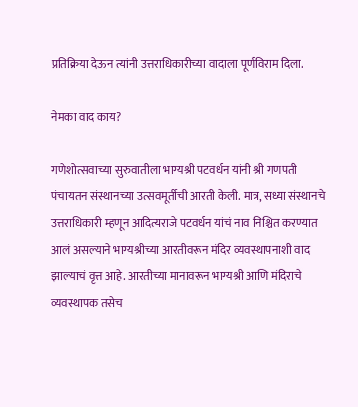प्रतिक्रिया देऊन त्यांनी उत्तराधिकारीच्या वादाला पूर्णविराम दिला.

नेमका वाद काय?

गणेशोत्सवाच्या सुरुवातीला भाग्यश्री पटवर्धन यांनी श्री गणपती पंचायतन संस्थानच्या उत्सवमूर्तीची आरती केली. मात्र, सध्या संस्थानचे उत्तराधिकारी म्हणून आदित्यराजे पटवर्धन यांचं नाव निश्चित करण्यात आलं असल्याने भाग्यश्रीच्या आरतीवरून मंदिर व्यवस्थापनाशी वाद झाल्याचं वृत्त आहे. आरतीच्या मानावरून भाग्यश्री आणि मंदिराचे व्यवस्थापक तसेच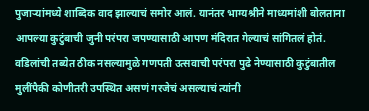पुजाऱ्यांमध्ये शाब्दिक वाद झाल्याचं समोर आलं. यानंतर भाग्यश्रीने माध्यमांशी बोलताना आपल्या कुटुंबाची जुनी परंपरा जपण्यासाठी आपण मंदिरात गेल्याचं सांगितलं होतं. वडिलांची तब्येत ठीक नसल्यामुळे गणपती उत्सवाची परंपरा पुढे नेण्यासाठी कुटुंबातील मुलींपैकी कोणीतरी उपस्थित असणं गरजेचं असल्याचं त्यांनी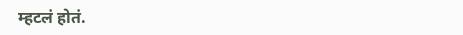म्हटलं होतं.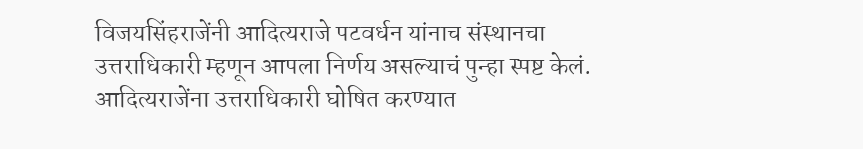विजयसिंहराजेंनी आदित्यराजे पटवर्धन यांनाच संस्थानचा उत्तराधिकारी म्हणून आपला निर्णय असल्याचं पुन्हा स्पष्ट केलं. आदित्यराजेंना उत्तराधिकारी घोषित करण्यात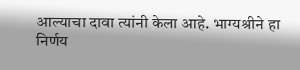आल्याचा दावा त्यांनी केला आहे. भाग्यश्रीने हा निर्णय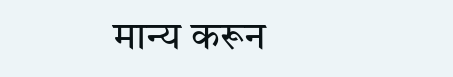मान्य करून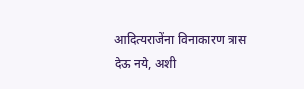आदित्यराजेंना विनाकारण त्रास देऊ नये, अशी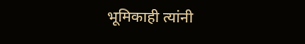भूमिकाही त्यांनी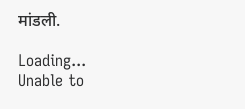मांडली.

Loading...
Unable to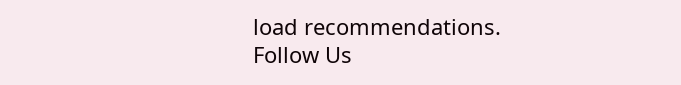load recommendations.
Follow Us